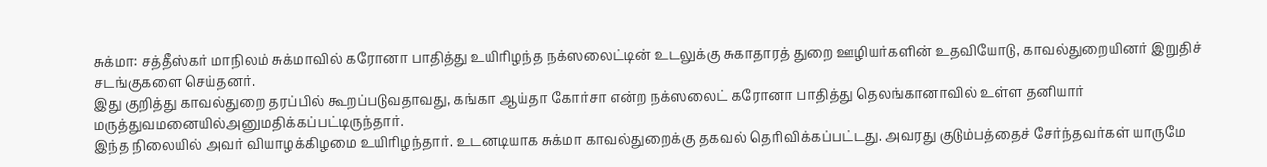சுக்மா: சத்தீஸ்கர் மாநிலம் சுக்மாவில் கரோனா பாதித்து உயிரிழந்த நக்ஸலைட்டின் உடலுக்கு சுகாதாரத் துறை ஊழியர்களின் உதவியோடு, காவல்துறையினர் இறுதிச் சடங்குகளை செய்தனர்.
இது குறித்து காவல்துறை தரப்பில் கூறப்படுவதாவது, கங்கா ஆய்தா கோர்சா என்ற நக்ஸலைட் கரோனா பாதித்து தெலங்கானாவில் உள்ள தனியார் மருத்துவமனையில்அனுமதிக்கப்பட்டிருந்தார்.
இந்த நிலையில் அவர் வியாழக்கிழமை உயிரிழந்தார். உடனடியாக சுக்மா காவல்துறைக்கு தகவல் தெரிவிக்கப்பட்டது. அவரது குடும்பத்தைச் சேர்ந்தவர்கள் யாருமே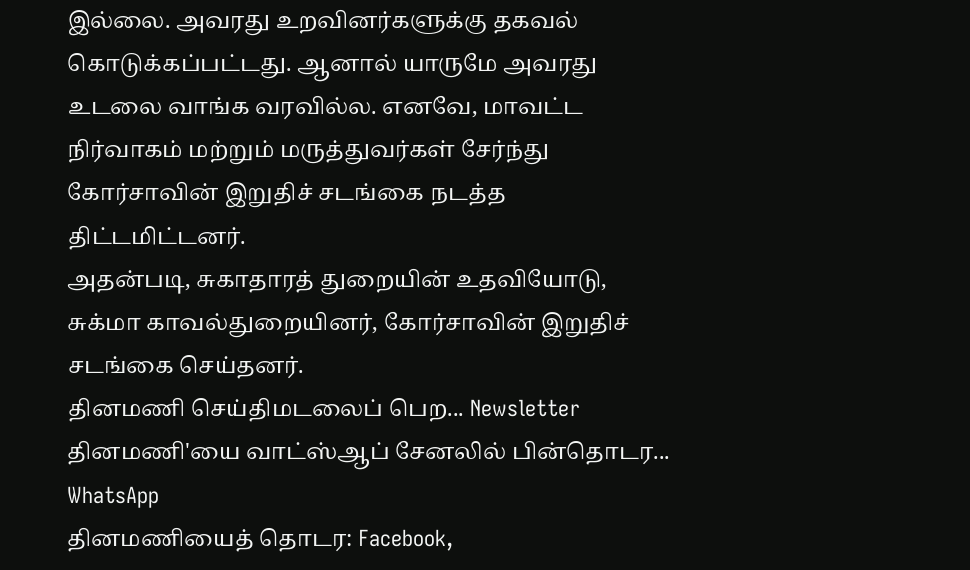இல்லை. அவரது உறவினர்களுக்கு தகவல் கொடுக்கப்பட்டது. ஆனால் யாருமே அவரது உடலை வாங்க வரவில்ல. எனவே, மாவட்ட நிர்வாகம் மற்றும் மருத்துவர்கள் சேர்ந்து கோர்சாவின் இறுதிச் சடங்கை நடத்த திட்டமிட்டனர்.
அதன்படி, சுகாதாரத் துறையின் உதவியோடு, சுக்மா காவல்துறையினர், கோர்சாவின் இறுதிச் சடங்கை செய்தனர்.
தினமணி செய்திமடலைப் பெற... Newsletter
தினமணி'யை வாட்ஸ்ஆப் சேனலில் பின்தொடர... WhatsApp
தினமணியைத் தொடர: Facebook,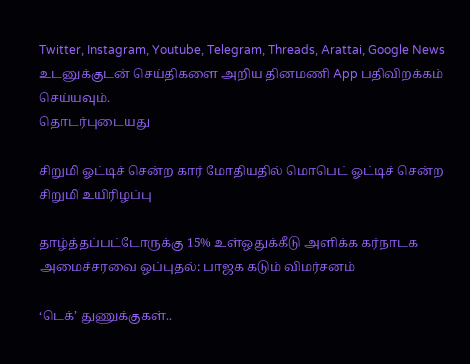Twitter, Instagram, Youtube, Telegram, Threads, Arattai, Google News
உடனுக்குடன் செய்திகளை அறிய தினமணி App பதிவிறக்கம் செய்யவும்.
தொடர்புடையது

சிறுமி ஓட்டிச் சென்ற கார் மோதியதில் மொபெட் ஓட்டிச் சென்ற சிறுமி உயிரிழப்பு

தாழ்த்தப்பட்டோருக்கு 15% உள்ஒதுக்கீடு அளிக்க கர்நாடக அமைச்சரவை ஒப்புதல்: பாஜக கடும் விமர்சனம்

‘டெக்’ துணுக்குகள்..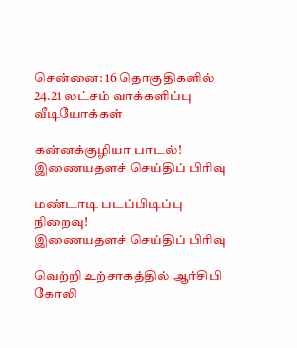சென்னை: 16 தொகுதிகளில் 24.21 லட்சம் வாக்களிப்பு
வீடியோக்கள்

கன்னக்குழியா பாடல்!
இணையதளச் செய்திப் பிரிவு

மண்டாடி படப்பிடிப்பு நிறைவு!
இணையதளச் செய்திப் பிரிவு

வெற்றி உற்சாகத்தில் ஆர்சிபி கோலி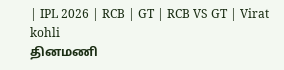| IPL 2026 | RCB | GT | RCB VS GT | Virat kohli
தினமணி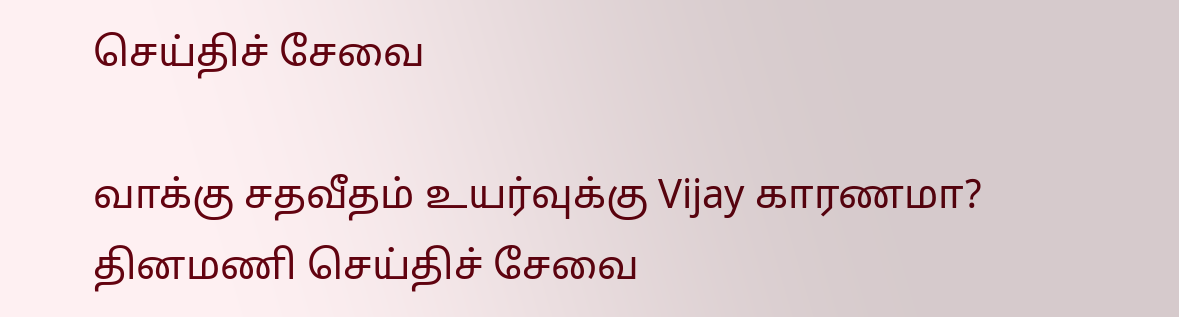செய்திச் சேவை

வாக்கு சதவீதம் உயர்வுக்கு Vijay காரணமா?
தினமணி செய்திச் சேவை